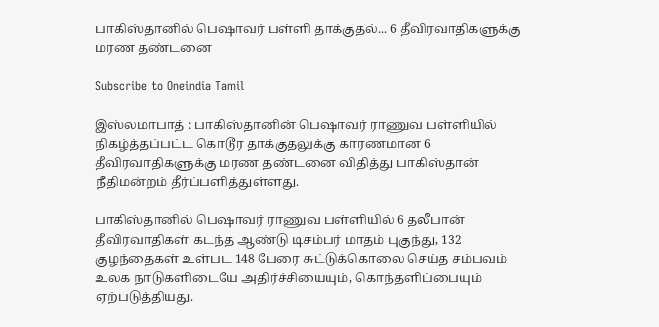பாகிஸ்தானில் பெஷாவர் பள்ளி தாக்குதல்... 6 தீவிரவாதிகளுக்கு மரண தண்டனை

Subscribe to Oneindia Tamil

இஸ்லமாபாத் : பாகிஸ்தானின் பெஷாவர் ராணுவ பள்ளியில் நிகழ்த்தப்பட்ட கொடூர தாக்குதலுக்கு காரணமான 6 தீவிரவாதிகளுக்கு மரண தண்டனை விதித்து பாகிஸ்தான் நீதிமன்றம் தீர்ப்பளித்துள்ளது.

பாகிஸ்தானில் பெஷாவர் ராணுவ பள்ளியில் 6 தலீபான் தீவிரவாதிகள் கடந்த ஆண்டு டிசம்பர் மாதம் புகுந்து, 132 குழந்தைகள் உள்பட 148 பேரை சுட்டுக்கொலை செய்த சம்பவம் உலக நாடுகளிடையே அதிர்ச்சியையும், கொந்தளிப்பையும் ஏற்படுத்தியது.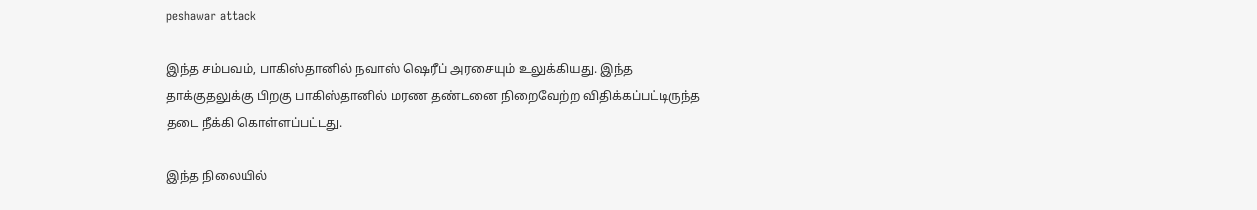peshawar attack

இந்த சம்பவம், பாகிஸ்தானில் நவாஸ் ஷெரீப் அரசையும் உலுக்கியது. இந்த தாக்குதலுக்கு பிறகு பாகிஸ்தானில் மரண தண்டனை நிறைவேற்ற விதிக்கப்பட்டிருந்த தடை நீக்கி கொள்ளப்பட்டது.

இந்த நிலையில்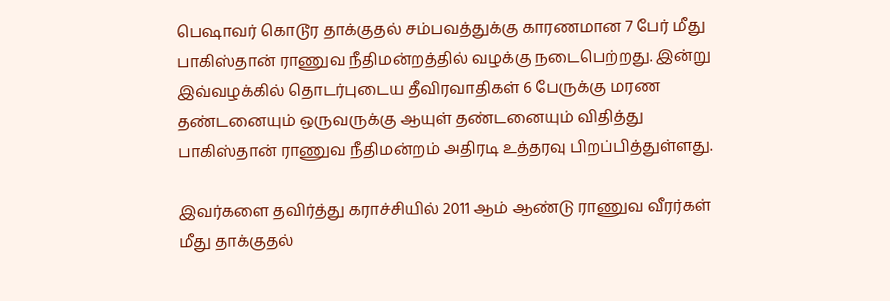பெஷாவர் கொடூர தாக்குதல் சம்பவத்துக்கு காரணமான 7 பேர் மீது பாகிஸ்தான் ராணுவ நீதிமன்றத்தில் வழக்கு நடைபெற்றது. இன்று இவ்வழக்கில் தொடர்புடைய தீவிரவாதிகள் 6 பேருக்கு மரண தண்டனையும் ஒருவருக்கு ஆயுள் தண்டனையும் விதித்து பாகிஸ்தான் ராணுவ நீதிமன்றம் அதிரடி உத்தரவு பிறப்பித்துள்ளது.

இவர்களை தவிர்த்து கராச்சியில் 2011 ஆம் ஆண்டு ராணுவ வீரர்கள் மீது தாக்குதல்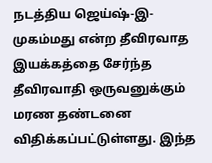நடத்திய ஜெய்ஷ்-இ-முகம்மது என்ற தீவிரவாத இயக்கத்தை சேர்ந்த தீவிரவாதி ஒருவனுக்கும் மரண தண்டனை விதிக்கப்பட்டுள்ளது. இந்த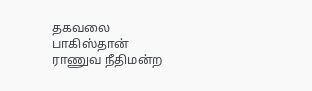தகவலை பாகிஸ்தான் ராணுவ நீதிமன்ற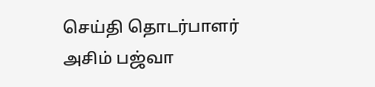செய்தி தொடர்பாளர் அசிம் பஜ்வா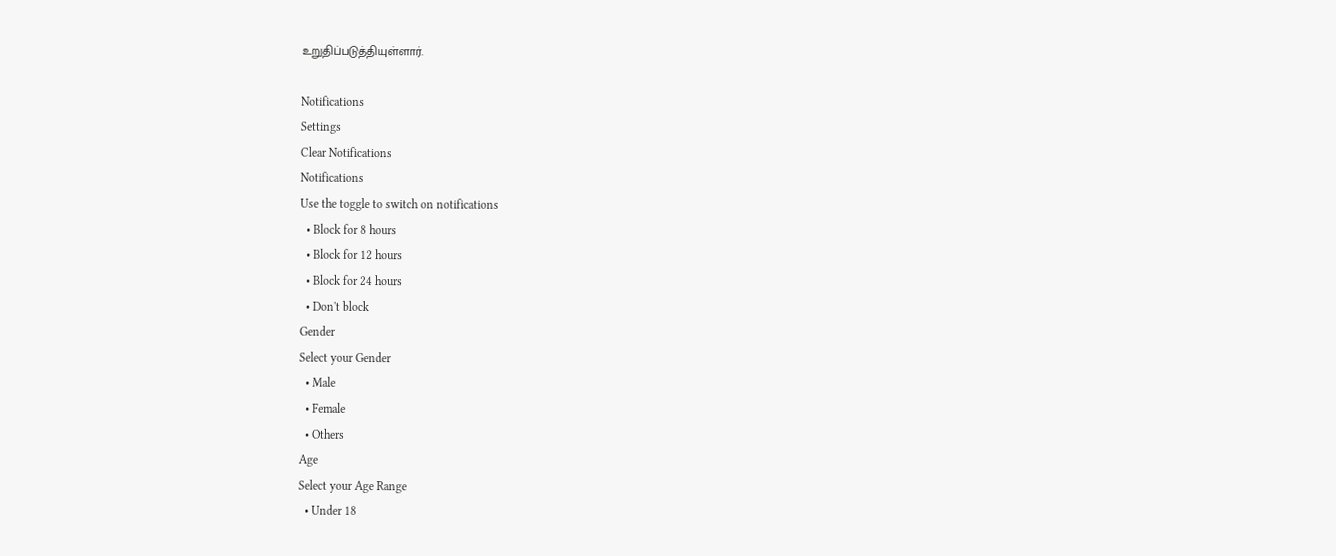உறுதிப்படுத்தியுள்ளார்.

Notifications
Settings
Clear Notifications
Notifications
Use the toggle to switch on notifications
  • Block for 8 hours
  • Block for 12 hours
  • Block for 24 hours
  • Don't block
Gender
Select your Gender
  • Male
  • Female
  • Others
Age
Select your Age Range
  • Under 18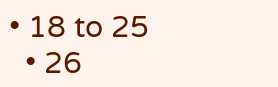• 18 to 25
  • 26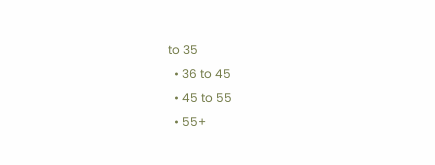to 35
  • 36 to 45
  • 45 to 55
  • 55+